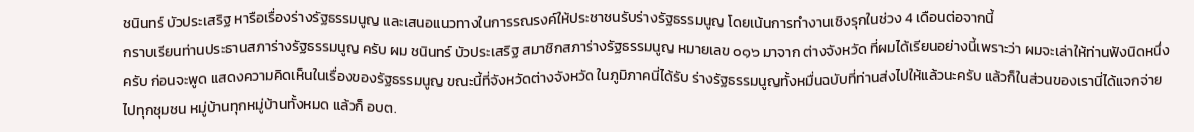ชนินทร์ บัวประเสริฐ หารือเรื่องร่างรัฐธรรมนูญ และเสนอแนวทางในการรณรงค์ให้ประชาชนรับร่างรัฐธรรมนูญ โดยเน้นการทำงานเชิงรุกในช่วง 4 เดือนต่อจากนี้
กราบเรียนท่านประธานสภาร่างรัฐธรรมนูญ ครับ ผม ชนินทร์ บัวประเสริฐ สมาชิกสภาร่างรัฐธรรมนูญ หมายเลข ๐๑๖ มาจาก ต่างจังหวัด ที่ผมได้เรียนอย่างนี้เพราะว่า ผมจะเล่าให้ท่านฟังนิดหนึ่งครับ ก่อนจะพูด แสดงความคิดเห็นในเรื่องของรัฐธรรมนูญ ขณะนี้ที่จังหวัดต่างจังหวัด ในภูมิภาคนี่ได้รับ ร่างรัฐธรรมนูญทั้งหมื่นฉบับที่ท่านส่งไปให้แล้วนะครับ แล้วก็ในส่วนของเรานี่ได้แจกจ่าย ไปทุกชุมชน หมู่บ้านทุกหมู่บ้านทั้งหมด แล้วก็ อบต.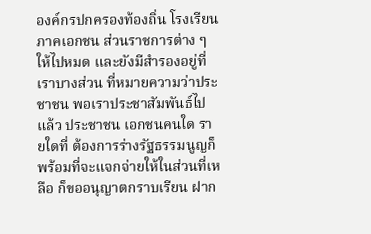องค์กรปกครองท้องถิ่น โรงเรียน ภาคเอกชน ส่วนราชการต่าง ๆ ให้ไปหมด และยังมีสำรองอยู่ที่เราบางส่วน ที่หมายความว่าประชาชน พอเราประชาสัมพันธ์ไปแล้ว ประชาชน เอกชนคนใด รายใดที่ ต้องการร่างรัฐธรรมนูญก็พร้อมที่จะแจกจ่ายให้ในส่วนที่เหลือ ก็ขออนุญาตกราบเรียน ฝาก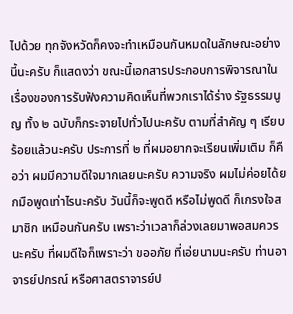ไปด้วย ทุกจังหวัดก็คงจะทำเหมือนกันหมดในลักษณะอย่างนี้นะครับ ก็แสดงว่า ขณะนี้เอกสารประกอบการพิจารณาในเรื่องของการรับฟังความคิดเห็นที่พวกเราได้ร่าง รัฐธรรมนูญ ทั้ง ๒ ฉบับก็กระจายไปทั่วไปนะครับ ตามที่สําคัญ ๆ เรียบร้อยแล้วนะครับ ประการที่ ๒ ที่ผมอยากจะเรียนเพิ่มเติม ก็คือว่า ผมมีความดีใจมากเลยนะครับ ความจริง ผมไม่ค่อยได้ยกมือพูดเท่าไรนะครับ วันนี้ก็จะพูดดี หรือไม่พูดดี ก็เกรงใจสมาชิก เหมือนกันครับ เพราะว่าเวลาก็ล่วงเลยมาพอสมควรนะครับ ที่ผมดีใจก็เพราะว่า ขออภัย ที่เอ่ยนามนะครับ ท่านอาจารย์ปกรณ์ หรือศาสตราจารย์ป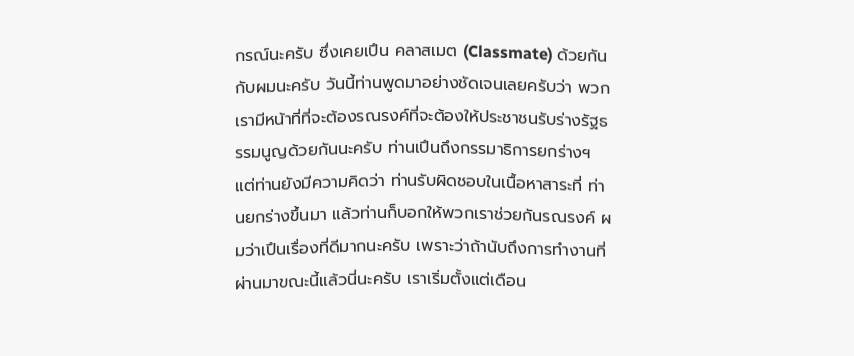กรณ์นะครับ ซึ่งเคยเปึน คลาสเมต (Classmate) ด้วยกันกับผมนะครับ วันนี้ท่านพูดมาอย่างชัดเจนเลยครับว่า พวกเรามีหน้าที่ที่จะต้องรณรงค์ที่จะต้องให้ประชาชนรับร่างรัฐธรรมนูญด้วยกันนะครับ ท่านเปึนถึงกรรมาธิการยกร่างฯ แต่ท่านยังมีความคิดว่า ท่านรับผิดชอบในเนื้อหาสาระที่ ท่านยกร่างขึ้นมา แล้วท่านก็บอกให้พวกเราช่วยกันรณรงค์ ผมว่าเปึนเรื่องที่ดีมากนะครับ เพราะว่าถ้านับถึงการทํางานที่ผ่านมาขณะนี้แล้วนี่นะครับ เราเริ่มตั้งแต่เดือน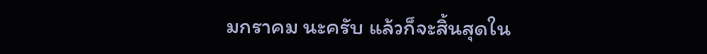มกราคม นะครับ แล้วก็จะสิ้นสุดใน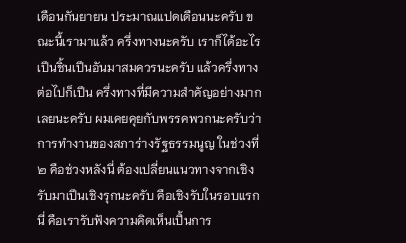เดือนกันยายน ประมาณแปดเดือนนะครับ ขณะนี้เรามาแล้ว ครึ่งทางนะครับ เราก็ได้อะไรเปึนชิ้นเปึนอันมาสมควรนะครับ แล้วครึ่งทางต่อไปก็เปึน ครึ่งทางที่มีความสำคัญอย่างมากเลยนะครับ ผมเคยคุยกับพรรคพวกนะครับว่า การทํางานของสภาร่างรัฐธรรมนูญ ในช่วงที่ ๒ คือช่วงหลังนี่ ต้องเปลี่ยนแนวทางจากเชิง รับมาเปึนเชิงรุกนะครับ คือเชิงรับในรอบแรกนี่ คือเรารับฟังความคิดเห็นเปึ้นการ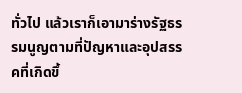ทั่วไป แล้วเราก็เอามาร่างรัฐธรรมนูญตามที่ปัญหาและอุปสรรคที่เกิดขึ้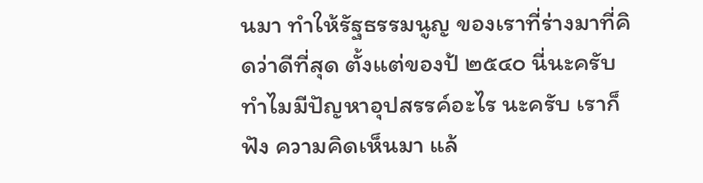นมา ทําให้รัฐธรรมนูญ ของเราที่ร่างมาที่คิดว่าดีที่สุด ตั้งแต่ของป้ ๒๕๔๐ นี่นะครับ ทําไมมีปัญหาอุปสรรค์อะไร นะครับ เราก็ฟัง ความคิดเห็นมา แล้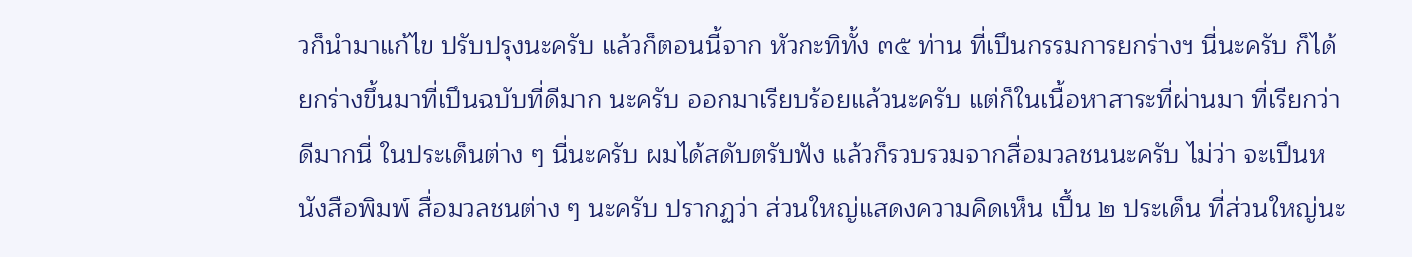วก็นํามาแก้ไข ปรับปรุงนะครับ แล้วก็ตอนนี้จาก หัวกะทิทั้ง ๓๕ ท่าน ที่เปึนกรรมการยกร่างฯ นี่นะครับ ก็ได้ยกร่างขึ้นมาที่เปึนฉบับที่ดีมาก นะครับ ออกมาเรียบร้อยแล้วนะครับ แต่ก็ในเนื้อหาสาระที่ผ่านมา ที่เรียกว่าดีมากนี่ ในประเด็นต่าง ๆ นี่นะครับ ผมได้สดับตรับฟัง แล้วก็รวบรวมจากสื่อมวลชนนะครับ ไม่ว่า จะเปึนหนังสือพิมพ์ สื่อมวลชนต่าง ๆ นะครับ ปรากฏว่า ส่วนใหญ่แสดงความคิดเห็น เปึ้น ๒ ประเด็น ที่ส่วนใหญ่นะ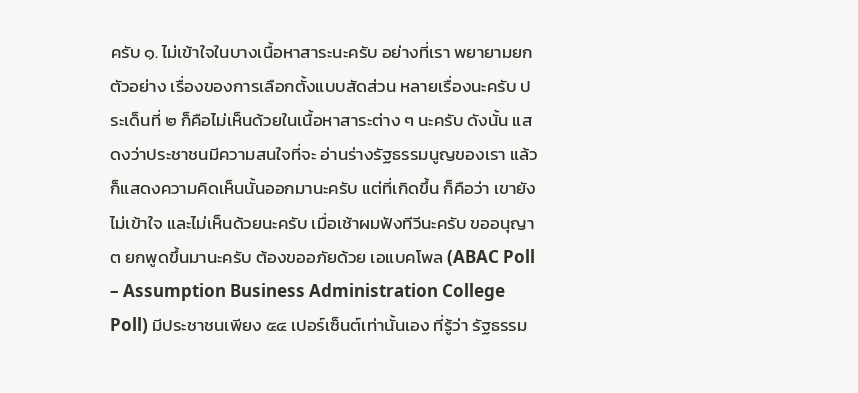ครับ ๑. ไม่เข้าใจในบางเนื้อหาสาระนะครับ อย่างที่เรา พยายามยกตัวอย่าง เรื่องของการเลือกตั้งแบบสัดส่วน หลายเรื่องนะครับ ประเด็นที่ ๒ ก็คือไม่เห็นด้วยในเนื้อหาสาระต่าง ๆ นะครับ ดังนั้น แสดงว่าประชาชนมีความสนใจที่จะ อ่านร่างรัฐธรรมนูญของเรา แล้วก็แสดงความคิดเห็นนั้นออกมานะครับ แต่ที่เกิดขึ้น ก็คือว่า เขายังไม่เข้าใจ และไม่เห็นด้วยนะครับ เมื่อเช้าผมฟังทีวีนะครับ ขออนุญาต ยกพูดขึ้นมานะครับ ต้องขออภัยด้วย เอแบคโพล (ABAC Poll – Assumption Business Administration College Poll) มีประชาชนเพียง ๕๔ เปอร์เซ็นต์เท่านั้นเอง ที่รู้ว่า รัฐธรรม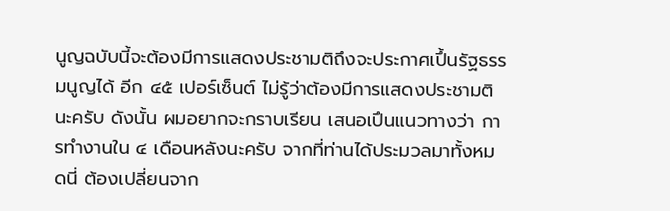นูญฉบับนี้จะต้องมีการแสดงประชามติถึงจะประกาศเปึ้นรัฐธรรมนูญได้ อีก ๔๕ เปอร์เซ็นต์ ไม่รู้ว่าต้องมีการแสดงประชามตินะครับ ดังนั้น ผมอยากจะกราบเรียน เสนอเปึนแนวทางว่า การทำงานใน ๔ เดือนหลังนะครับ จากที่ท่านได้ประมวลมาทั้งหมดนี่ ต้องเปลี่ยนจาก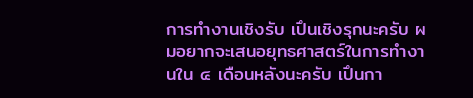การทำงานเชิงรับ เปึนเชิงรุกนะครับ ผมอยากจะเสนอยุทธศาสตร์ในการทํางานใน ๔ เดือนหลังนะครับ เปึนกา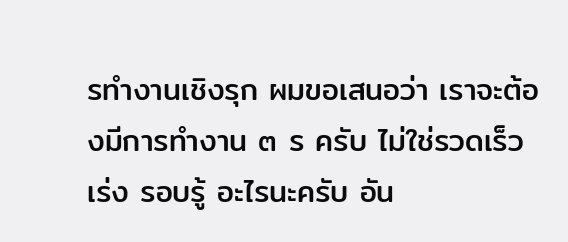รทํางานเชิงรุก ผมขอเสนอว่า เราจะต้องมีการทำงาน ๓ ร ครับ ไม่ใช่รวดเร็ว เร่ง รอบรู้ อะไรนะครับ อัน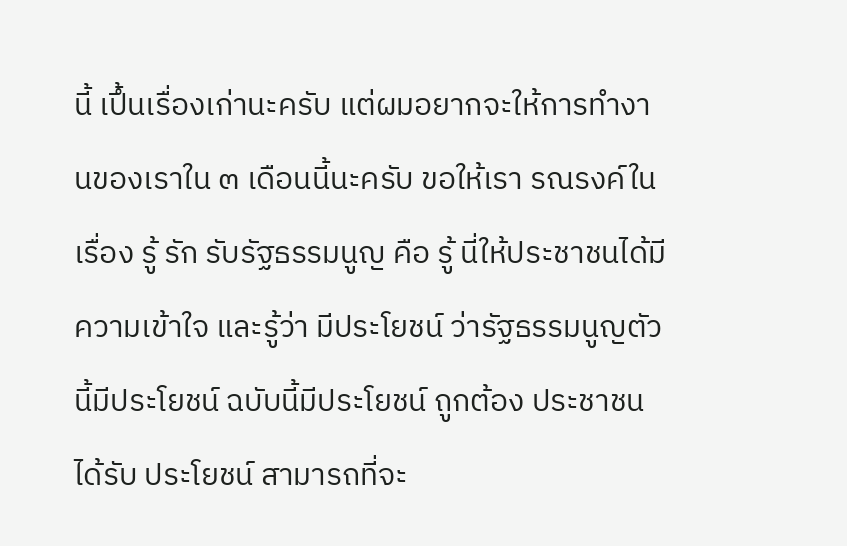นี้ เปึ้นเรื่องเก่านะครับ แต่ผมอยากจะให้การทำงานของเราใน ๓ เดือนนี้นะครับ ขอให้เรา รณรงค์ในเรื่อง รู้ รัก รับรัฐธรรมนูญ คือ รู้ นี่ให้ประชาชนได้มีความเข้าใจ และรู้ว่า มีประโยชน์ ว่ารัฐธรรมนูญตัวนี้มีประโยชน์ ฉบับนี้มีประโยชน์ ถูกต้อง ประชาชนได้รับ ประโยชน์ สามารถที่จะ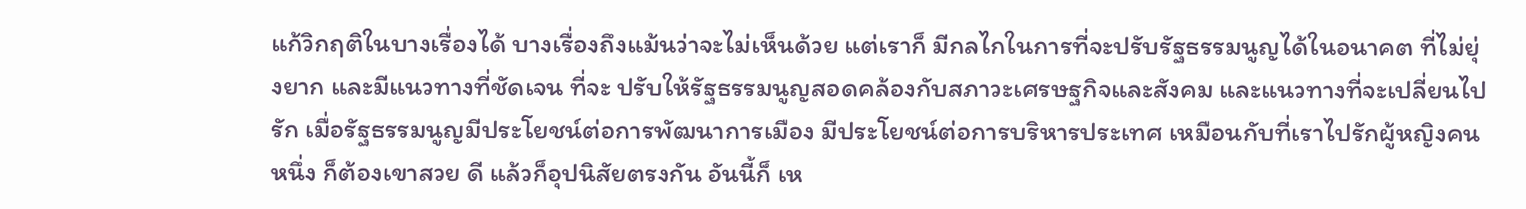แก้วิกฤติในบางเรื่องได้ บางเรื่องถึงแม้นว่าจะไม่เห็นด้วย แต่เราก็ มีกลไกในการที่จะปรับรัฐธรรมนูญได้ในอนาคต ที่ไม่ยุ่งยาก และมีแนวทางที่ชัดเจน ที่จะ ปรับให้รัฐธรรมนูญสอดคล้องกับสภาวะเศรษฐกิจและสังคม และแนวทางที่จะเปลี่ยนไป รัก เมื่อรัฐธรรมนูญมีประโยชน์ต่อการพัฒนาการเมือง มีประโยชน์ต่อการบริหารประเทศ เหมือนกับที่เราไปรักผู้หญิงคนหนึ่ง ก็ต้องเขาสวย ดี แล้วก็อุปนิสัยตรงกัน อันนี้ก็ เห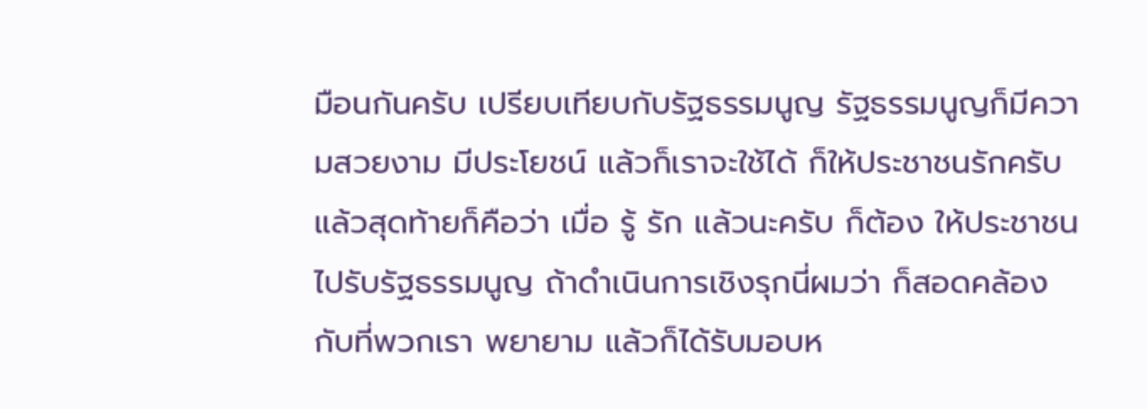มือนกันครับ เปรียบเทียบกับรัฐธรรมนูญ รัฐธรรมนูญก็มีความสวยงาม มีประโยชน์ แล้วก็เราจะใช้ได้ ก็ให้ประชาชนรักครับ แล้วสุดท้ายก็คือว่า เมื่อ รู้ รัก แล้วนะครับ ก็ต้อง ให้ประชาชนไปรับรัฐธรรมนูญ ถ้าดําเนินการเชิงรุกนี่ผมว่า ก็สอดคล้องกับที่พวกเรา พยายาม แล้วก็ได้รับมอบห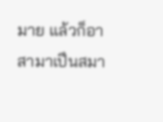มาย แล้วก็อาสามาเปึนสมา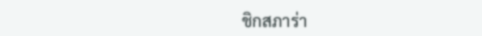ชิกสภาร่า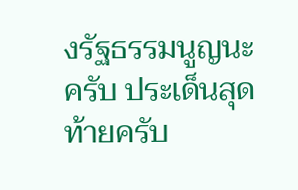งรัฐธรรมนูญนะครับ ประเด็นสุดท้ายครับ